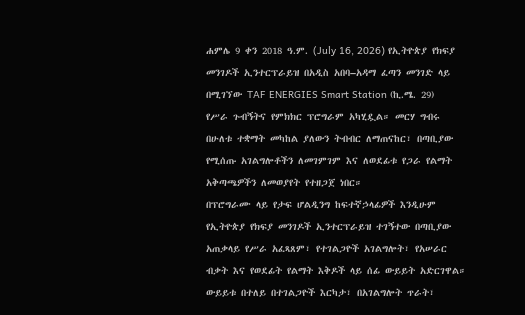ሐምሌ 9 ቀን 2018 ዓ.ም. (July 16, 2026) የኢትዮጵያ የክፍያ መንገዶች ኢንተርፕራይዝ በአዲስ አበባ–አዳማ ፈጣን መንገድ ላይ በሚገኘው TAF ENERGIES Smart Station (ኪ.ሜ. 29) የሥራ ጉብኝትና የምክክር ፕሮግራም አካሂዷል። መርሃ ግብሩ በሁለቱ ተቋማት መካከል ያለውን ትብብር ለማጠናከር፣ በጣቢያው የሚሰጡ አገልግሎቶችን ለመገምገም እና ለወደፊቱ የጋራ የልማት አቅጣጫዎችን ለመወያየት የተዘጋጀ ነበር።
በፕሮግራሙ ላይ የታፍ ሆልዲንግ ከፍተኛኃላፊዎች እንዲሁም የኢትዮጵያ የክፍያ መንገዶች ኢንተርፕራይዝ ተገኝተው በጣቢያው አጠቃላይ የሥራ አፈጻጸም፣ የተገልጋዮች አገልግሎት፣ የአሠራር ብቃት እና የወደፊት የልማት እቅዶች ላይ ሰፊ ውይይት አድርገዋል። ውይይቱ በተለይ በተገልጋዮች እርካታ፣ በአገልግሎት ጥራት፣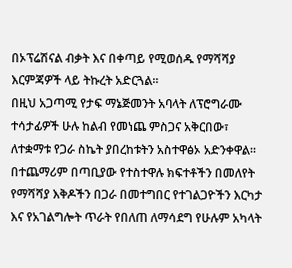በኦፕሬሽናል ብቃት እና በቀጣይ የሚወሰዱ የማሻሻያ እርምጃዎች ላይ ትኩረት አድርጓል።
በዚህ አጋጣሚ የታፍ ማኔጅመንት አባላት ለፕሮግራሙ ተሳታፊዎች ሁሉ ከልብ የመነጨ ምስጋና አቅርበው፣ ለተቋማቱ የጋራ ስኬት ያበረከቱትን አስተዋፅኦ አድንቀዋል። በተጨማሪም በጣቢያው የተስተዋሉ ክፍተቶችን በመለየት የማሻሻያ እቅዶችን በጋራ በመተግበር የተገልጋዮችን እርካታ እና የአገልግሎት ጥራት የበለጠ ለማሳደግ የሁሉም አካላት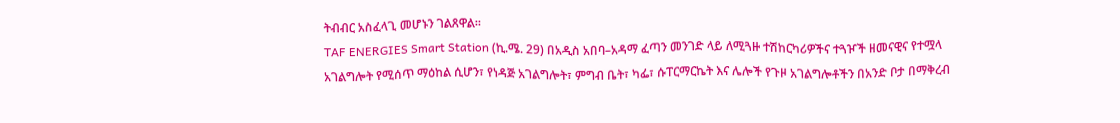ትብብር አስፈላጊ መሆኑን ገልጸዋል።
TAF ENERGIES Smart Station (ኪ.ሜ. 29) በአዲስ አበባ–አዳማ ፈጣን መንገድ ላይ ለሚጓዙ ተሽከርካሪዎችና ተጓዦች ዘመናዊና የተሟላ አገልግሎት የሚሰጥ ማዕከል ሲሆን፣ የነዳጅ አገልግሎት፣ ምግብ ቤት፣ ካፌ፣ ሱፐርማርኬት እና ሌሎች የጉዞ አገልግሎቶችን በአንድ ቦታ በማቅረብ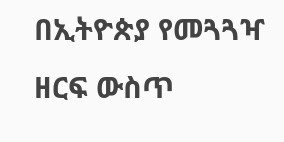በኢትዮጵያ የመጓጓዣ ዘርፍ ውስጥ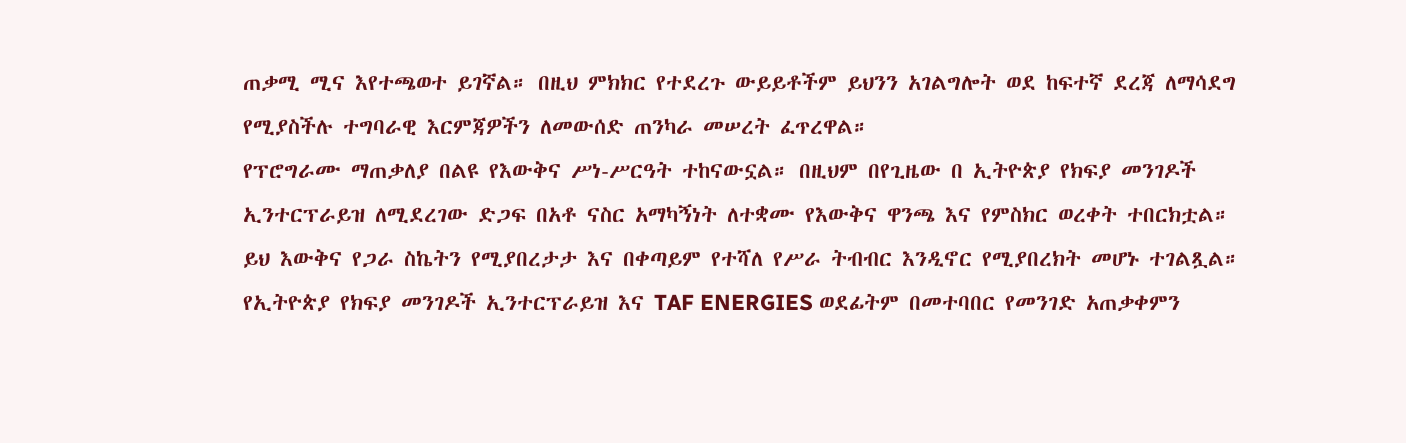ጠቃሚ ሚና እየተጫወተ ይገኛል። በዚህ ምክክር የተደረጉ ውይይቶችም ይህንን አገልግሎት ወደ ከፍተኛ ደረጃ ለማሳደግ የሚያስችሉ ተግባራዊ እርምጃዎችን ለመውሰድ ጠንካራ መሠረት ፈጥረዋል።
የፕሮግራሙ ማጠቃለያ በልዩ የእውቅና ሥነ-ሥርዓት ተከናውኗል። በዚህም በየጊዜው በ ኢትዮጵያ የክፍያ መንገዶች ኢንተርፕራይዝ ለሚደረገው ድጋፍ በአቶ ናስር አማካኝነት ለተቋሙ የእውቅና ዋንጫ እና የምስክር ወረቀት ተበርክቷል። ይህ እውቅና የጋራ ስኬትን የሚያበረታታ እና በቀጣይም የተሻለ የሥራ ትብብር እንዲኖር የሚያበረክት መሆኑ ተገልጿል።
የኢትዮጵያ የክፍያ መንገዶች ኢንተርፕራይዝ እና TAF ENERGIES ወደፊትም በመተባበር የመንገድ አጠቃቀምን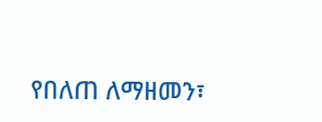የበለጠ ለማዘመን፣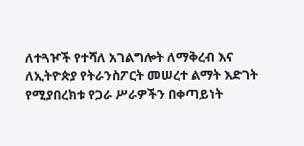ለተጓዦች የተሻለ አገልግሎት ለማቅረብ እና ለኢትዮጵያ የትራንስፖርት መሠረተ ልማት እድገት የሚያበረክቱ የጋራ ሥራዎችን በቀጣይነት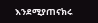እንደሚያጠናክሩ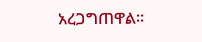አረጋግጠዋል።